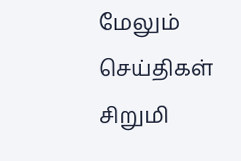மேலும் செய்திகள்
சிறுமி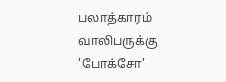பலாத்காரம் வாலிபருக்கு 'போக்சோ'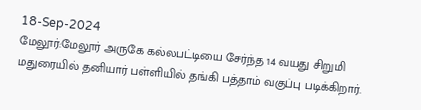18-Sep-2024
மேலூர்:மேலூர் அருகே கல்லபட்டியை சேர்ந்த 14 வயது சிறுமி மதுரையில் தனியார் பள்ளியில் தங்கி பத்தாம் வகுப்பு படிக்கிறார்.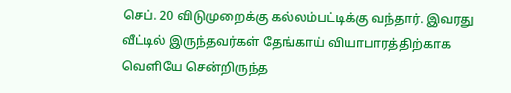செப். 20 விடுமுறைக்கு கல்லம்பட்டிக்கு வந்தார். இவரது வீட்டில் இருந்தவர்கள் தேங்காய் வியாபாரத்திற்காக வெளியே சென்றிருந்த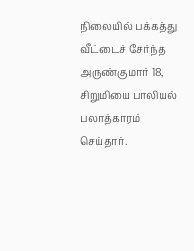நிலையில் பக்கத்து வீட்டைச் சேர்ந்த அருண்குமார் 18, சிறுமியை பாலியல் பலாத்காரம் செய்தார்.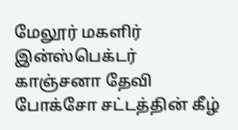மேலூர் மகளிர் இன்ஸ்பெக்டர் காஞ்சனா தேவி போக்சோ சட்டத்தின் கீழ்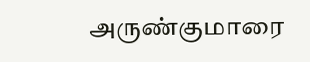அருண்குமாரை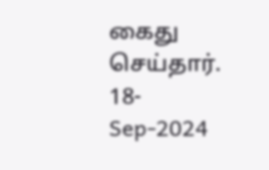கைது செய்தார்.
18-Sep-2024